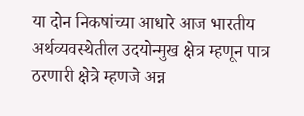या दोन निकषांच्या आधारे आज भारतीय अर्थव्यवस्थेतील उदयोन्मुख क्षेत्र म्हणून पात्र ठरणारी क्षेत्रे म्हणजे अन्न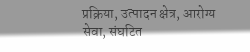प्रक्रिया, उत्पादन क्षेत्र, आरोग्य सेवा, संघटित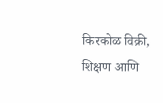किरकोळ विक्री, शिक्षण आणि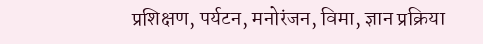प्रशिक्षण, पर्यटन, मनोरंजन, विमा, ज्ञान प्रक्रिया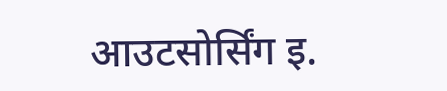आउटसोर्सिंग इ.